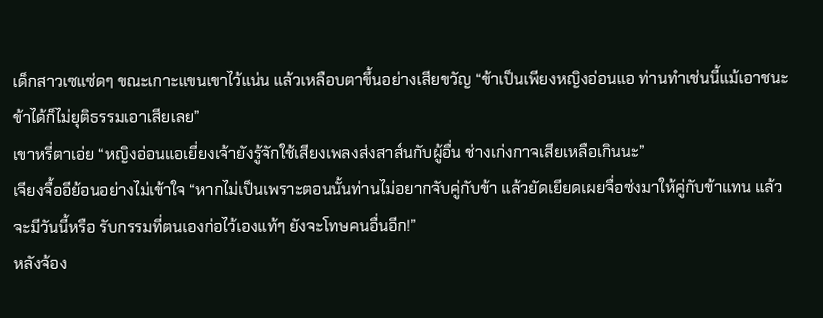เด็กสาวเซแซ่ดๆ ขณะเกาะแขนเขาไว้แน่น แล้วเหลือบตาขึ้นอย่างเสียขวัญ “ข้าเป็นเพียงหญิงอ่อนแอ ท่านทำเช่นนี้แม้เอาชนะข้าได้ก็ไม่ยุติธรรมเอาเสียเลย”
เขาหรี่ตาเอ่ย “หญิงอ่อนแอเยี่ยงเจ้ายังรู้จักใช้เสียงเพลงส่งสาส์นกับผู้อื่น ช่างเก่งกาจเสียเหลือเกินนะ”
เจียงจื้ออีย้อนอย่างไม่เข้าใจ “หากไม่เป็นเพราะตอนนั้นท่านไม่อยากจับคู่กับข้า แล้วยัดเยียดเผยจื่อซ่งมาให้คู่กับข้าแทน แล้วจะมีวันนี้หรือ รับกรรมที่ตนเองก่อไว้เองแท้ๆ ยังจะโทษคนอื่นอีก!”
หลังจ้อง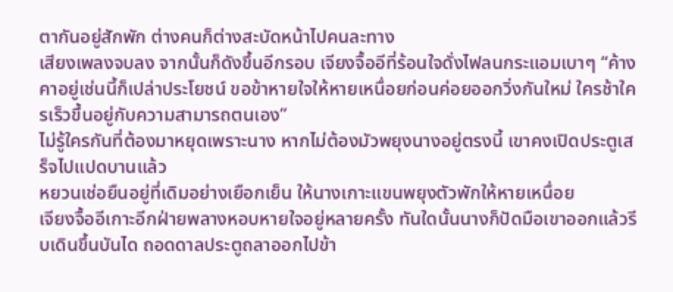ตากันอยู่สักพัก ต่างคนก็ต่างสะบัดหน้าไปคนละทาง
เสียงเพลงจบลง จากนั้นก็ดังขึ้นอีกรอบ เจียงจื้ออีที่ร้อนใจดั่งไฟลนกระแอมเบาๆ “ค้างคาอยู่เช่นนี้ก็เปล่าประโยชน์ ขอข้าหายใจให้หายเหนื่อยก่อนค่อยออกวิ่งกันใหม่ ใครช้าใครเร็วขึ้นอยู่กับความสามารถตนเอง”
ไม่รู้ใครกันที่ต้องมาหยุดเพราะนาง หากไม่ต้องมัวพยุงนางอยู่ตรงนี้ เขาคงเปิดประตูเสร็จไปแปดบานแล้ว
หยวนเช่อยืนอยู่ที่เดิมอย่างเยือกเย็น ให้นางเกาะแขนพยุงตัวพักให้หายเหนื่อย
เจียงจื้ออีเกาะอีกฝ่ายพลางหอบหายใจอยู่หลายครั้ง ทันใดนั้นนางก็ปัดมือเขาออกแล้วรีบเดินขึ้นบันได ถอดดาลประตูถลาออกไปข้า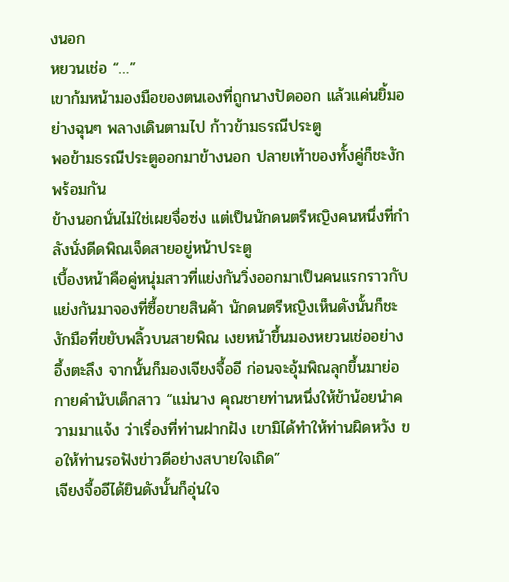งนอก
หยวนเช่อ “…”
เขาก้มหน้ามองมือของตนเองที่ถูกนางปัดออก แล้วแค่นยิ้มอย่างฉุนๆ พลางเดินตามไป ก้าวข้ามธรณีประตู
พอข้ามธรณีประตูออกมาข้างนอก ปลายเท้าของทั้งคู่ก็ชะงักพร้อมกัน
ข้างนอกนั่นไม่ใช่เผยจื่อซ่ง แต่เป็นนักดนตรีหญิงคนหนึ่งที่กำลังนั่งดีดพิณเจ็ดสายอยู่หน้าประตู
เบื้องหน้าคือคู่หนุ่มสาวที่แย่งกันวิ่งออกมาเป็นคนแรกราวกับแย่งกันมาจองที่ซื้อขายสินค้า นักดนตรีหญิงเห็นดังนั้นก็ชะงักมือที่ขยับพลิ้วบนสายพิณ เงยหน้าขึ้นมองหยวนเช่ออย่างอึ้งตะลึง จากนั้นก็มองเจียงจื้ออี ก่อนจะอุ้มพิณลุกขึ้นมาย่อกายคำนับเด็กสาว “แม่นาง คุณชายท่านหนึ่งให้ข้าน้อยนำความมาแจ้ง ว่าเรื่องที่ท่านฝากฝัง เขามิได้ทำให้ท่านผิดหวัง ขอให้ท่านรอฟังข่าวดีอย่างสบายใจเถิด”
เจียงจื้ออีได้ยินดังนั้นก็อุ่นใจ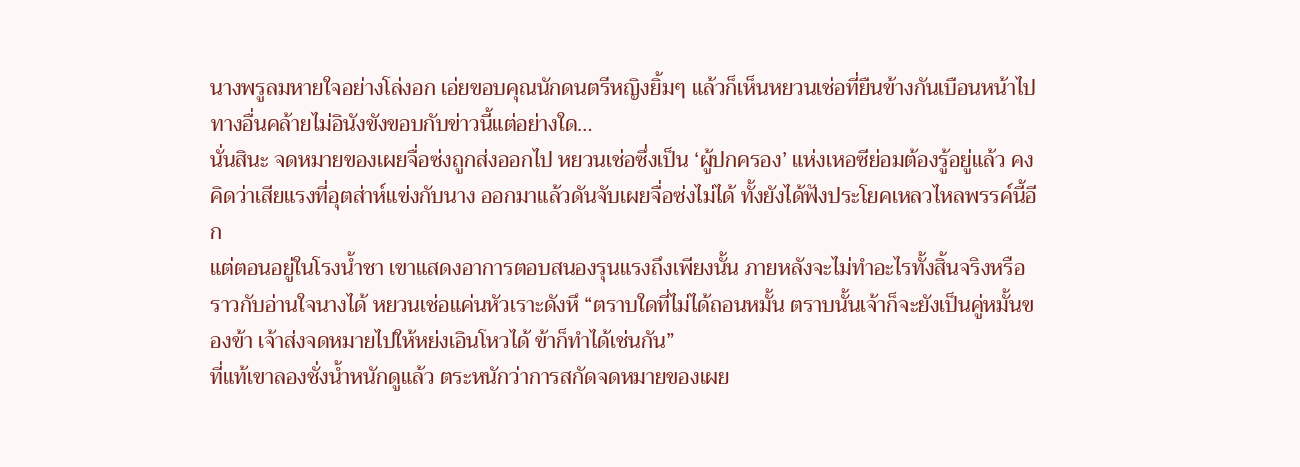นางพรูลมหายใจอย่างโล่งอก เอ่ยขอบคุณนักดนตรีหญิงยิ้มๆ แล้วก็เห็นหยวนเช่อที่ยืนข้างกันเบือนหน้าไปทางอื่นคล้ายไม่อินังขังขอบกับข่าวนี้แต่อย่างใด…
นั่นสินะ จดหมายของเผยจื่อซ่งถูกส่งออกไป หยวนเช่อซึ่งเป็น ‘ผู้ปกครอง’ แห่งเหอซีย่อมต้องรู้อยู่แล้ว คงคิดว่าเสียแรงที่อุตส่าห์แข่งกับนาง ออกมาแล้วดันจับเผยจื่อซ่งไม่ได้ ทั้งยังได้ฟังประโยคเหลวไหลพรรค์นี้อีก
แต่ตอนอยู่ในโรงน้ำชา เขาแสดงอาการตอบสนองรุนแรงถึงเพียงนั้น ภายหลังจะไม่ทำอะไรทั้งสิ้นจริงหรือ
ราวกับอ่านใจนางได้ หยวนเช่อแค่นหัวเราะดังหึ “ตราบใดที่ไม่ได้ถอนหมั้น ตราบนั้นเจ้าก็จะยังเป็นคู่หมั้นของข้า เจ้าส่งจดหมายไปให้หย่งเอินโหวได้ ข้าก็ทำได้เช่นกัน”
ที่แท้เขาลองชั่งน้ำหนักดูแล้ว ตระหนักว่าการสกัดจดหมายของเผย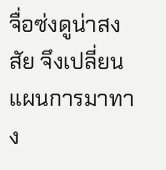จื่อซ่งดูน่าสงสัย จึงเปลี่ยนแผนการมาทาง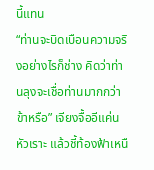นี้แทน
“ท่านจะบิดเบือนความจริงอย่างไรก็ช่าง คิดว่าท่านลุงจะเชื่อท่านมากกว่าข้าหรือ” เจียงจื้ออีแค่นหัวเราะ แล้วชี้ท้องฟ้าเหนื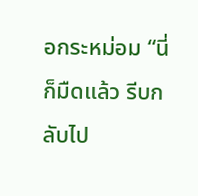อกระหม่อม “นี่ก็มืดแล้ว รีบกลับไป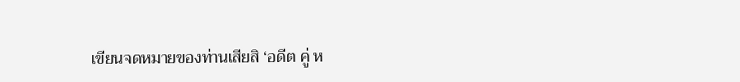เขียนจดหมายของท่านเสียสิ ‘อดีต คู่ ห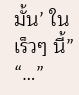มั้น’ ในเร็วๆ นี้”
“…”